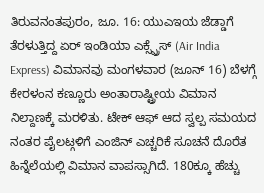ತಿರುವನಂತಪುರಂ, ಜೂ. 16: ಯುಎಇಯ ಜೆಡ್ಡಾಗೆ ತೆರಳುತ್ತಿದ್ದ ಏರ್ ಇಂಡಿಯಾ ಎಕ್ಸ್ಪ್ರೆಸ್ (Air India Express) ವಿಮಾನವು ಮಂಗಳವಾರ (ಜೂನ್ 16) ಬೆಳಗ್ಗೆ ಕೇರಳಂನ ಕಣ್ಣೂರು ಅಂತಾರಾಷ್ಟ್ರೀಯ ವಿಮಾನ ನಿಲ್ದಾಣಕ್ಕೆ ಮರಳಿತು. ಟೇಕ್ ಆಫ್ ಆದ ಸ್ವಲ್ಪ ಸಮಯದ ನಂತರ ಪೈಲಟ್ಗಳಿಗೆ ಎಂಜಿನ್ ಎಚ್ಚರಿಕೆ ಸೂಚನೆ ದೊರೆತ ಹಿನ್ನೆಲೆಯಲ್ಲಿ ವಿಮಾನ ವಾಪಸ್ಸಾಗಿದೆ. 180ಕ್ಕೂ ಹೆಚ್ಚು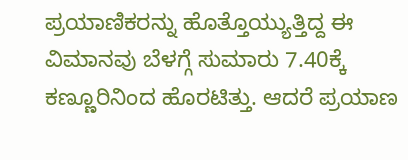ಪ್ರಯಾಣಿಕರನ್ನು ಹೊತ್ತೊಯ್ಯುತ್ತಿದ್ದ ಈ ವಿಮಾನವು ಬೆಳಗ್ಗೆ ಸುಮಾರು 7.40ಕ್ಕೆ ಕಣ್ಣೂರಿನಿಂದ ಹೊರಟಿತ್ತು. ಆದರೆ ಪ್ರಯಾಣ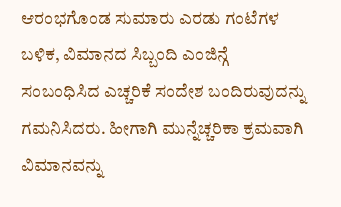ಆರಂಭಗೊಂಡ ಸುಮಾರು ಎರಡು ಗಂಟೆಗಳ ಬಳಿಕ, ವಿಮಾನದ ಸಿಬ್ಬಂದಿ ಎಂಜಿನ್ಗೆ ಸಂಬಂಧಿಸಿದ ಎಚ್ಚರಿಕೆ ಸಂದೇಶ ಬಂದಿರುವುದನ್ನು ಗಮನಿಸಿದರು. ಹೀಗಾಗಿ ಮುನ್ನೆಚ್ಚರಿಕಾ ಕ್ರಮವಾಗಿ ವಿಮಾನವನ್ನು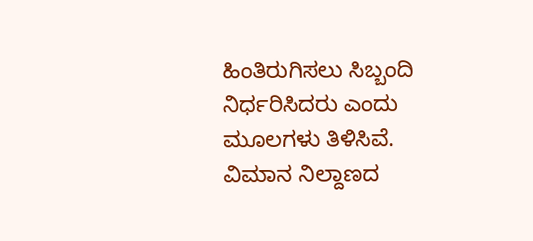ಹಿಂತಿರುಗಿಸಲು ಸಿಬ್ಬಂದಿ ನಿರ್ಧರಿಸಿದರು ಎಂದು ಮೂಲಗಳು ತಿಳಿಸಿವೆ.
ವಿಮಾನ ನಿಲ್ದಾಣದ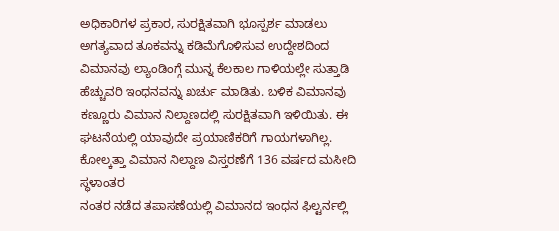ಅಧಿಕಾರಿಗಳ ಪ್ರಕಾರ, ಸುರಕ್ಷಿತವಾಗಿ ಭೂಸ್ಪರ್ಶ ಮಾಡಲು ಅಗತ್ಯವಾದ ತೂಕವನ್ನು ಕಡಿಮೆಗೊಳಿಸುವ ಉದ್ದೇಶದಿಂದ ವಿಮಾನವು ಲ್ಯಾಂಡಿಂಗ್ಗೆ ಮುನ್ನ ಕೆಲಕಾಲ ಗಾಳಿಯಲ್ಲೇ ಸುತ್ತಾಡಿ ಹೆಚ್ಚುವರಿ ಇಂಧನವನ್ನು ಖರ್ಚು ಮಾಡಿತು. ಬಳಿಕ ವಿಮಾನವು ಕಣ್ಣೂರು ವಿಮಾನ ನಿಲ್ದಾಣದಲ್ಲಿ ಸುರಕ್ಷಿತವಾಗಿ ಇಳಿಯಿತು. ಈ ಘಟನೆಯಲ್ಲಿ ಯಾವುದೇ ಪ್ರಯಾಣಿಕರಿಗೆ ಗಾಯಗಳಾಗಿಲ್ಲ.
ಕೋಲ್ಕತ್ತಾ ವಿಮಾನ ನಿಲ್ದಾಣ ವಿಸ್ತರಣೆಗೆ 136 ವರ್ಷದ ಮಸೀದಿ ಸ್ಥಳಾಂತರ
ನಂತರ ನಡೆದ ತಪಾಸಣೆಯಲ್ಲಿ ವಿಮಾನದ ಇಂಧನ ಫಿಲ್ಟರ್ನಲ್ಲಿ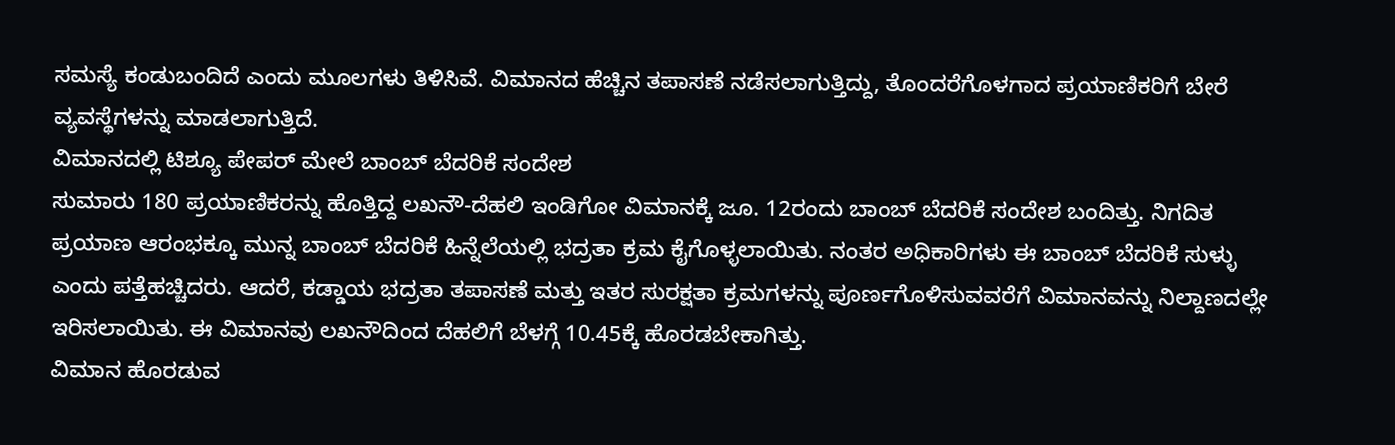ಸಮಸ್ಯೆ ಕಂಡುಬಂದಿದೆ ಎಂದು ಮೂಲಗಳು ತಿಳಿಸಿವೆ. ವಿಮಾನದ ಹೆಚ್ಚಿನ ತಪಾಸಣೆ ನಡೆಸಲಾಗುತ್ತಿದ್ದು, ತೊಂದರೆಗೊಳಗಾದ ಪ್ರಯಾಣಿಕರಿಗೆ ಬೇರೆ ವ್ಯವಸ್ಥೆಗಳನ್ನು ಮಾಡಲಾಗುತ್ತಿದೆ.
ವಿಮಾನದಲ್ಲಿ ಟಿಶ್ಯೂ ಪೇಪರ್ ಮೇಲೆ ಬಾಂಬ್ ಬೆದರಿಕೆ ಸಂದೇಶ
ಸುಮಾರು 180 ಪ್ರಯಾಣಿಕರನ್ನು ಹೊತ್ತಿದ್ದ ಲಖನೌ-ದೆಹಲಿ ಇಂಡಿಗೋ ವಿಮಾನಕ್ಕೆ ಜೂ. 12ರಂದು ಬಾಂಬ್ ಬೆದರಿಕೆ ಸಂದೇಶ ಬಂದಿತ್ತು. ನಿಗದಿತ ಪ್ರಯಾಣ ಆರಂಭಕ್ಕೂ ಮುನ್ನ ಬಾಂಬ್ ಬೆದರಿಕೆ ಹಿನ್ನೆಲೆಯಲ್ಲಿ ಭದ್ರತಾ ಕ್ರಮ ಕೈಗೊಳ್ಳಲಾಯಿತು. ನಂತರ ಅಧಿಕಾರಿಗಳು ಈ ಬಾಂಬ್ ಬೆದರಿಕೆ ಸುಳ್ಳು ಎಂದು ಪತ್ತೆಹಚ್ಚಿದರು. ಆದರೆ, ಕಡ್ಡಾಯ ಭದ್ರತಾ ತಪಾಸಣೆ ಮತ್ತು ಇತರ ಸುರಕ್ಷತಾ ಕ್ರಮಗಳನ್ನು ಪೂರ್ಣಗೊಳಿಸುವವರೆಗೆ ವಿಮಾನವನ್ನು ನಿಲ್ದಾಣದಲ್ಲೇ ಇರಿಸಲಾಯಿತು. ಈ ವಿಮಾನವು ಲಖನೌದಿಂದ ದೆಹಲಿಗೆ ಬೆಳಗ್ಗೆ 10.45ಕ್ಕೆ ಹೊರಡಬೇಕಾಗಿತ್ತು.
ವಿಮಾನ ಹೊರಡುವ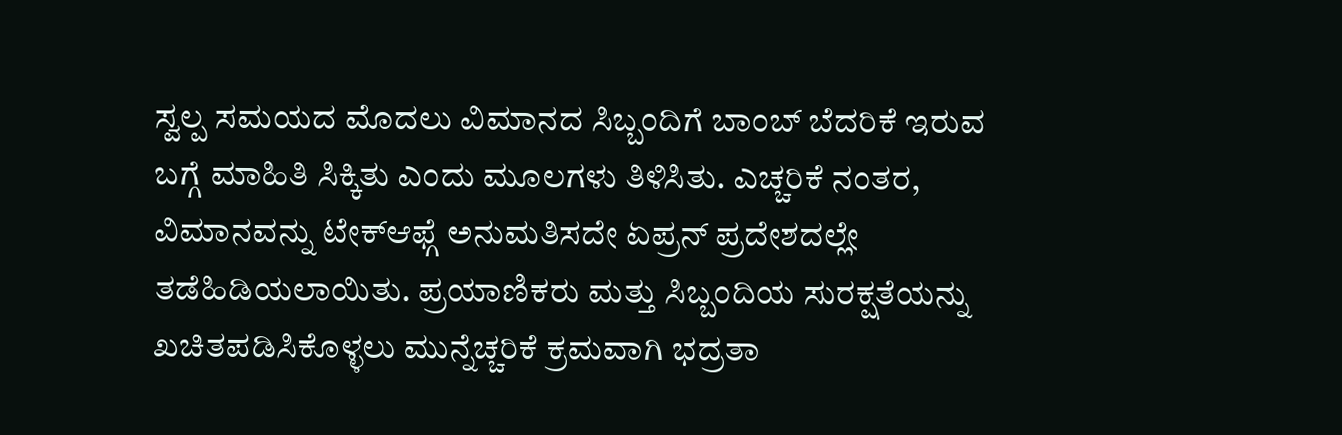ಸ್ವಲ್ಪ ಸಮಯದ ಮೊದಲು ವಿಮಾನದ ಸಿಬ್ಬಂದಿಗೆ ಬಾಂಬ್ ಬೆದರಿಕೆ ಇರುವ ಬಗ್ಗೆ ಮಾಹಿತಿ ಸಿಕ್ಕಿತು ಎಂದು ಮೂಲಗಳು ತಿಳಿಸಿತು. ಎಚ್ಚರಿಕೆ ನಂತರ, ವಿಮಾನವನ್ನು ಟೇಕ್ಆಫ್ಗೆ ಅನುಮತಿಸದೇ ಏಪ್ರನ್ ಪ್ರದೇಶದಲ್ಲೇ ತಡೆಹಿಡಿಯಲಾಯಿತು. ಪ್ರಯಾಣಿಕರು ಮತ್ತು ಸಿಬ್ಬಂದಿಯ ಸುರಕ್ಷತೆಯನ್ನು ಖಚಿತಪಡಿಸಿಕೊಳ್ಳಲು ಮುನ್ನೆಚ್ಚರಿಕೆ ಕ್ರಮವಾಗಿ ಭದ್ರತಾ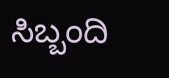ಸಿಬ್ಬಂದಿ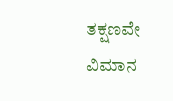ತಕ್ಷಣವೇ ವಿಮಾನ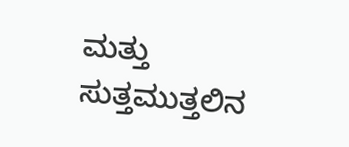ಮತ್ತು ಸುತ್ತಮುತ್ತಲಿನ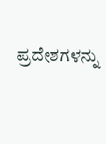ಪ್ರದೇಶಗಳನ್ನು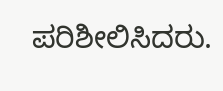ಪರಿಶೀಲಿಸಿದರು.